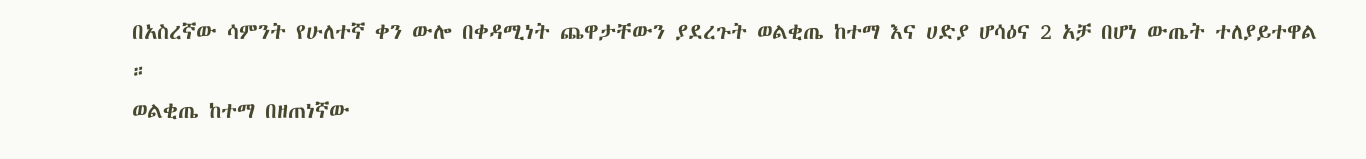በአስረኛው ሳምንት የሁለተኛ ቀን ውሎ በቀዳሚነት ጨዋታቸውን ያደረጉት ወልቂጤ ከተማ እና ሀድያ ሆሳዕና 2 አቻ በሆነ ውጤት ተለያይተዋል ።
ወልቂጤ ከተማ በዘጠነኛው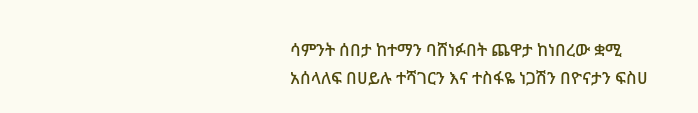ሳምንት ሰበታ ከተማን ባሸነፉበት ጨዋታ ከነበረው ቋሚ አሰላለፍ በሀይሉ ተሻገርን እና ተስፋዬ ነጋሽን በዮናታን ፍስሀ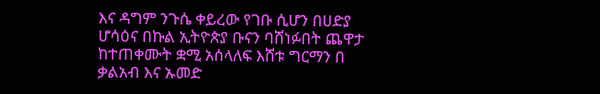እና ዳግም ንጉሴ ቀይረው የገቡ ሲሆን በሀድያ ሆሳዕና በኩል ኢትዮጵያ ቡናን ባሸነፉበት ጨዋታ ከተጠቀሙት ቋሚ አሰላለፍ እሸቱ ግርማን በ ቃልአብ እና ኡመድ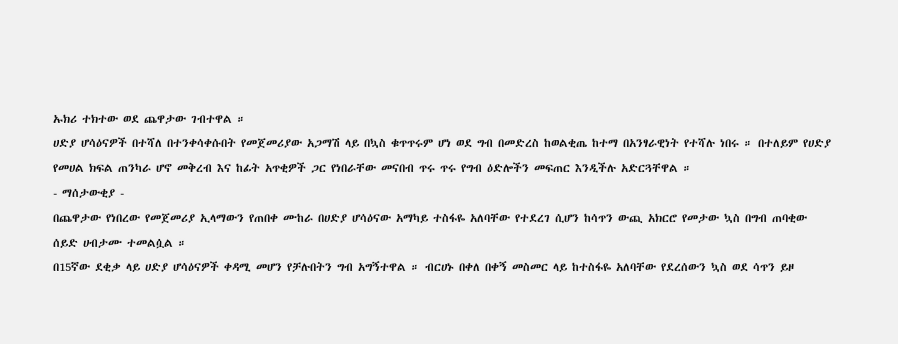ኡክሪ ተክተው ወደ ጨዋታው ገብተዋል ።
ሀድያ ሆሳዕናዎች በተሻለ በተንቀሳቀሱበት የመጀመሪያው አጋማሽ ላይ በኳስ ቁጥጥሩም ሆነ ወደ ግብ በመድረስ ከወልቂጤ ከተማ በአንፃራዊነት የተሻሉ ነበሩ ። በተለይም የሀድያ የመሀል ክፍል ጠንካራ ሆኖ መቅረብ እና ከፊት አጥቂዎች ጋር የነበራቸው መናበብ ጥሩ ጥሩ የግብ ዕድሎችን መፍጠር እንዲችሉ አድርጓቸዋል ።
- ማሰታውቂያ -
በጨዋታው የነበረው የመጀመሪያ ኢላማውን የጠበቀ ሙከራ በሀድያ ሆሳዕናው አማካይ ተስፋዬ አለባቸው የተደረገ ሲሆን ከሳጥን ውጪ አክርሮ የመታው ኳስ በግብ ጠባቂው ሰይድ ሀብታሙ ተመልሷል ።
በ15ኛው ደቂቃ ላይ ሀድያ ሆሳዕናዎች ቀዳሚ መሆን የቻሉበትን ግብ አግኝተዋል ። ብርሀኑ በቀለ በቀኝ መስመር ላይ ከተስፋዬ አለባቸው የደረሰውን ኳስ ወደ ሳጥን ይዞ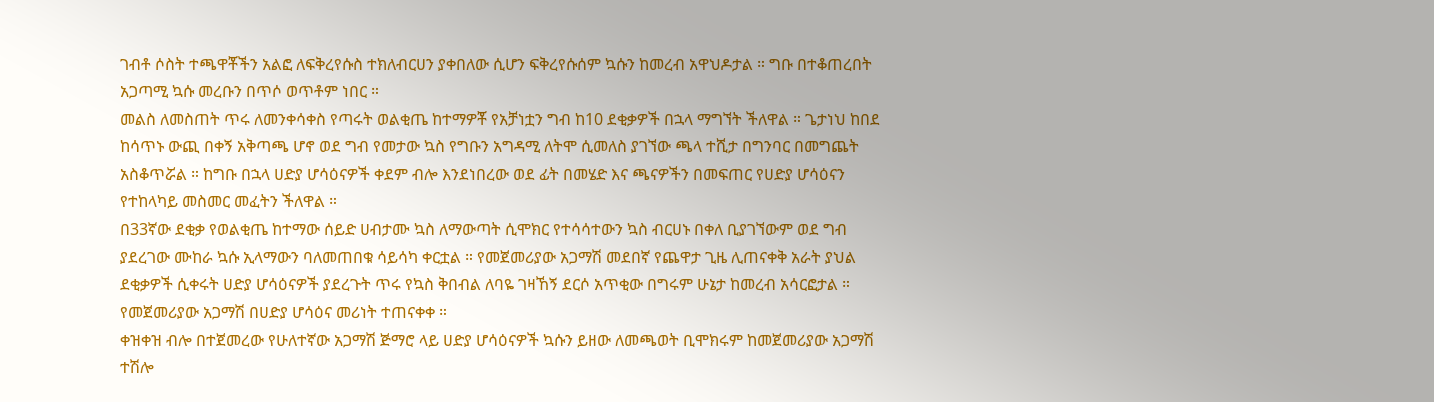ገብቶ ሶስት ተጫዋቾችን አልፎ ለፍቅረየሱስ ተክለብርሀን ያቀበለው ሲሆን ፍቅረየሱሰም ኳሱን ከመረብ አዋህዶታል ። ግቡ በተቆጠረበት አጋጣሚ ኳሱ መረቡን በጥሶ ወጥቶም ነበር ።
መልስ ለመስጠት ጥሩ ለመንቀሳቀስ የጣሩት ወልቂጤ ከተማዎቾ የአቻነቷን ግብ ከ10 ደቂቃዎች በኋላ ማግኘት ችለዋል ። ጌታነህ ከበደ ከሳጥኑ ውጪ በቀኝ አቅጣጫ ሆኖ ወደ ግብ የመታው ኳስ የግቡን አግዳሚ ለትሞ ሲመለስ ያገኘው ጫላ ተሺታ በግንባር በመግጨት አስቆጥሯል ። ከግቡ በኋላ ሀድያ ሆሳዕናዎች ቀደም ብሎ እንደነበረው ወደ ፊት በመሄድ እና ጫናዎችን በመፍጠር የሀድያ ሆሳዕናን የተከላካይ መስመር መፈትን ችለዋል ።
በ33ኛው ደቂቃ የወልቂጤ ከተማው ሰይድ ሀብታሙ ኳስ ለማውጣት ሲሞክር የተሳሳተውን ኳስ ብርሀኑ በቀለ ቢያገኘውም ወደ ግብ ያደረገው ሙከራ ኳሱ ኢላማውን ባለመጠበቁ ሳይሳካ ቀርቷል ። የመጀመሪያው አጋማሽ መደበኛ የጨዋታ ጊዜ ሊጠናቀቅ አራት ያህል ደቂቃዎች ሲቀሩት ሀድያ ሆሳዕናዎች ያደረጉት ጥሩ የኳስ ቅበብል ለባዬ ገዛኸኝ ደርሶ አጥቂው በግሩም ሁኔታ ከመረብ አሳርፎታል ። የመጀመሪያው አጋማሽ በሀድያ ሆሳዕና መሪነት ተጠናቀቀ ።
ቀዝቀዝ ብሎ በተጀመረው የሁለተኛው አጋማሽ ጅማሮ ላይ ሀድያ ሆሳዕናዎች ኳሱን ይዘው ለመጫወት ቢሞክሩም ከመጀመሪያው አጋማሽ ተሽሎ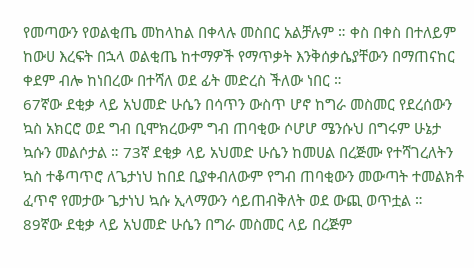የመጣውን የወልቂጤ መከላከል በቀላሉ መስበር አልቻሉም ። ቀስ በቀስ በተለይም ከውሀ እረፍት በኋላ ወልቂጤ ከተማዎች የማጥቃት እንቅሰቃሴያቸውን በማጠናከር ቀደም ብሎ ከነበረው በተሻለ ወደ ፊት መድረስ ችለው ነበር ።
67ኛው ደቂቃ ላይ አህመድ ሁሴን በሳጥን ውስጥ ሆኖ ከግራ መስመር የደረሰውን ኳስ አክርሮ ወደ ግብ ቢሞክረውም ግብ ጠባቂው ሶሆሆ ሜንሱህ በግሩም ሁኔታ ኳሱን መልሶታል ። 73ኛ ደቂቃ ላይ አህመድ ሁሴን ከመሀል በረጅሙ የተሻገረለትን ኳስ ተቆጣጥሮ ለጌታነህ ከበደ ቢያቀብለውም የግብ ጠባቂውን መውጣት ተመልክቶ ፈጥኖ የመታው ጌታነህ ኳሱ ኢላማውን ሳይጠብቅለት ወደ ውጪ ወጥቷል ።
89ኛው ደቂቃ ላይ አህመድ ሁሴን በግራ መስመር ላይ በረጅም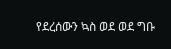የደረሰውን ኳስ ወደ ወደ ግቡ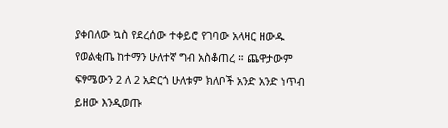ያቀበለው ኳስ የደረሰው ተቀይሮ የገባው አላዛር ዘውዱ የወልቂጤ ከተማን ሁለተኛ ግብ አስቆጠረ ። ጨዋታውም ፍፃሜውን 2 ለ 2 አድርጎ ሁለቱም ክለቦች አንድ አንድ ነጥብ ይዘው እንዲወጡ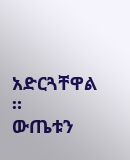አድርጓቸዋል ።
ውጤቱን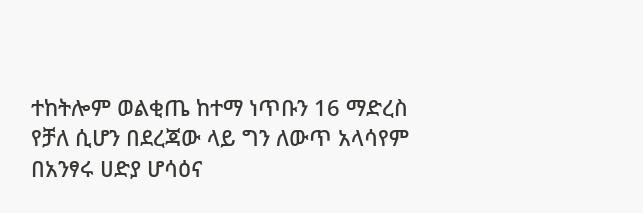ተከትሎም ወልቂጤ ከተማ ነጥቡን 16 ማድረስ የቻለ ሲሆን በደረጃው ላይ ግን ለውጥ አላሳየም በአንፃሩ ሀድያ ሆሳዕና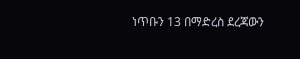ነጥቡን 13 በማድረስ ደረጃውን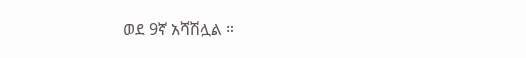ወደ 9ኛ አሻሽሏል ።